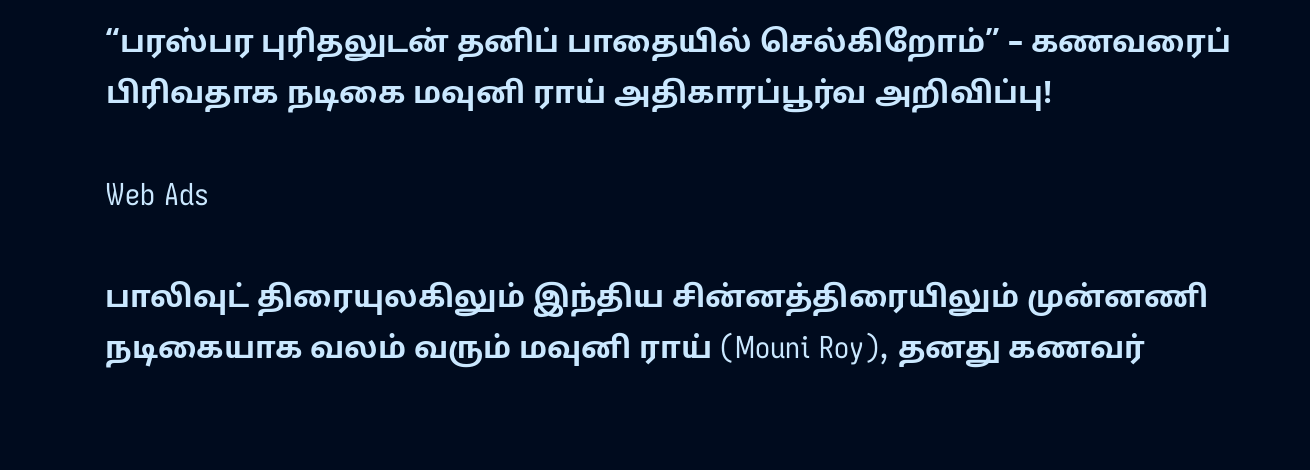“பரஸ்பர புரிதலுடன் தனிப் பாதையில் செல்கிறோம்” – கணவரைப் பிரிவதாக நடிகை மவுனி ராய் அதிகாரப்பூர்வ அறிவிப்பு!

Web Ads

பாலிவுட் திரையுலகிலும் இந்திய சின்னத்திரையிலும் முன்னணி நடிகையாக வலம் வரும் மவுனி ராய் (Mouni Roy), தனது கணவர்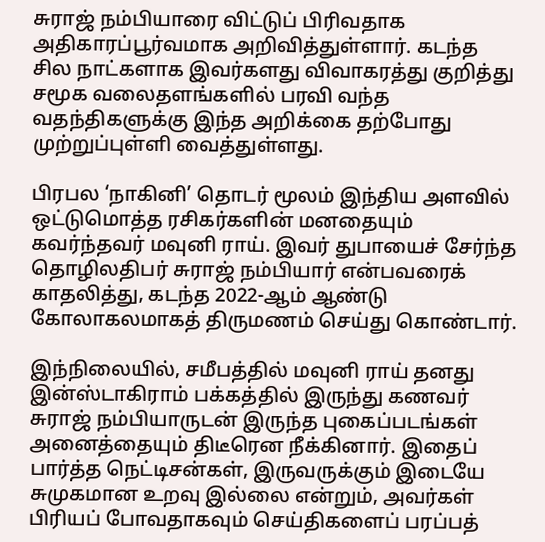சுராஜ் நம்பியாரை விட்டுப் பிரிவதாக அதிகாரப்பூர்வமாக அறிவித்துள்ளார். கடந்த சில நாட்களாக இவர்களது விவாகரத்து குறித்து சமூக வலைதளங்களில் பரவி வந்த வதந்திகளுக்கு இந்த அறிக்கை தற்போது முற்றுப்புள்ளி வைத்துள்ளது.

பிரபல ‘நாகினி’ தொடர் மூலம் இந்திய அளவில் ஒட்டுமொத்த ரசிகர்களின் மனதையும் கவர்ந்தவர் மவுனி ராய். இவர் துபாயைச் சேர்ந்த தொழிலதிபர் சுராஜ் நம்பியார் என்பவரைக் காதலித்து, கடந்த 2022-ஆம் ஆண்டு கோலாகலமாகத் திருமணம் செய்து கொண்டார்.

இந்நிலையில், சமீபத்தில் மவுனி ராய் தனது இன்ஸ்டாகிராம் பக்கத்தில் இருந்து கணவர் சுராஜ் நம்பியாருடன் இருந்த புகைப்படங்கள் அனைத்தையும் திடீரென நீக்கினார். இதைப் பார்த்த நெட்டிசன்கள், இருவருக்கும் இடையே சுமுகமான உறவு இல்லை என்றும், அவர்கள் பிரியப் போவதாகவும் செய்திகளைப் பரப்பத்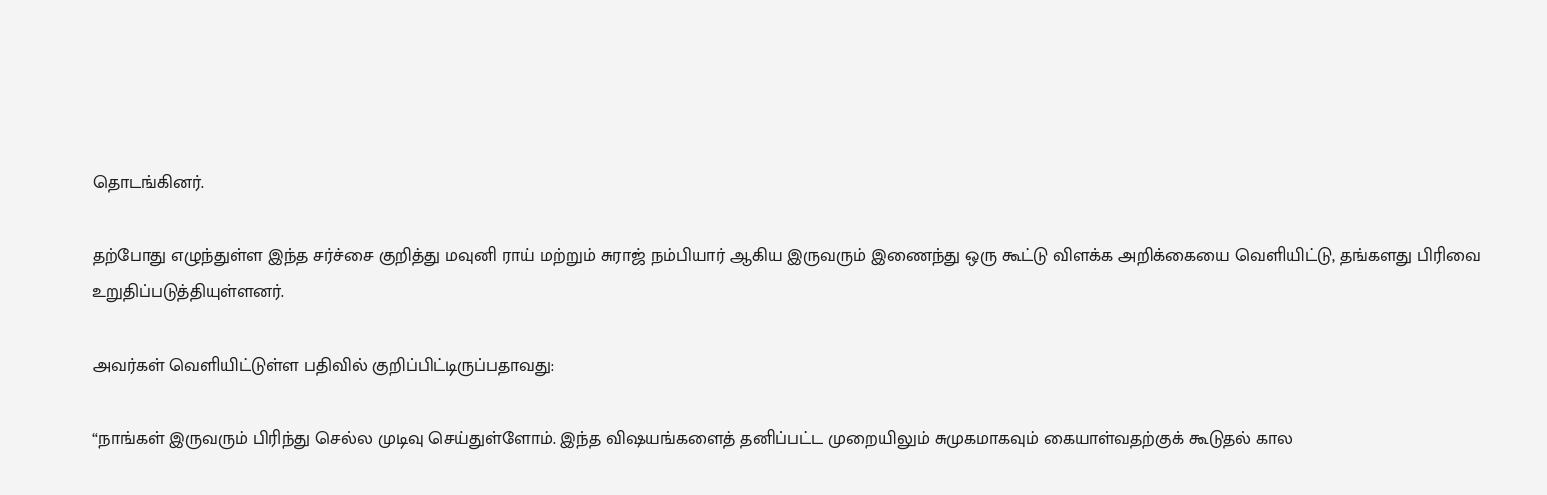தொடங்கினர்.

தற்போது எழுந்துள்ள இந்த சர்ச்சை குறித்து மவுனி ராய் மற்றும் சுராஜ் நம்பியார் ஆகிய இருவரும் இணைந்து ஒரு கூட்டு விளக்க அறிக்கையை வெளியிட்டு, தங்களது பிரிவை உறுதிப்படுத்தியுள்ளனர்.

அவர்கள் வெளியிட்டுள்ள பதிவில் குறிப்பிட்டிருப்பதாவது:

“நாங்கள் இருவரும் பிரிந்து செல்ல முடிவு செய்துள்ளோம். இந்த விஷயங்களைத் தனிப்பட்ட முறையிலும் சுமுகமாகவும் கையாள்வதற்குக் கூடுதல் கால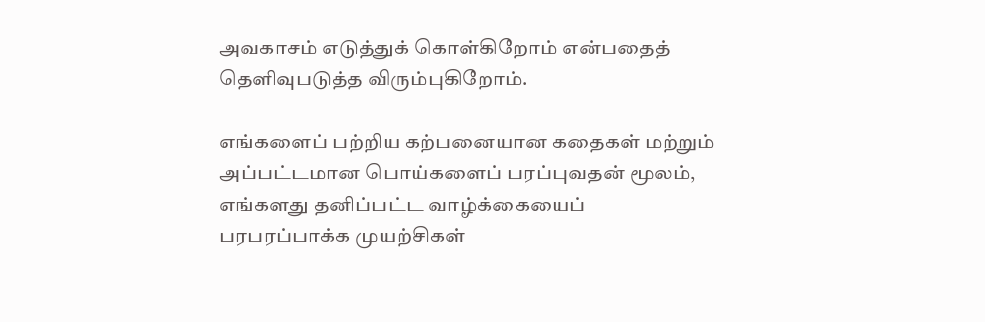அவகாசம் எடுத்துக் கொள்கிறோம் என்பதைத் தெளிவுபடுத்த விரும்புகிறோம்.

எங்களைப் பற்றிய கற்பனையான கதைகள் மற்றும் அப்பட்டமான பொய்களைப் பரப்புவதன் மூலம், எங்களது தனிப்பட்ட வாழ்க்கையைப் பரபரப்பாக்க முயற்சிகள்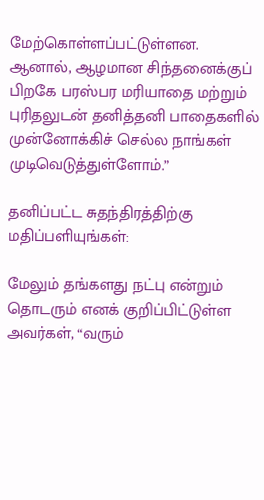மேற்கொள்ளப்பட்டுள்ளன. ஆனால், ஆழமான சிந்தனைக்குப் பிறகே பரஸ்பர மரியாதை மற்றும் புரிதலுடன் தனித்தனி பாதைகளில் முன்னோக்கிச் செல்ல நாங்கள் முடிவெடுத்துள்ளோம்.”

தனிப்பட்ட சுதந்திரத்திற்கு மதிப்பளியுங்கள்:

மேலும் தங்களது நட்பு என்றும் தொடரும் எனக் குறிப்பிட்டுள்ள அவர்கள், “வரும்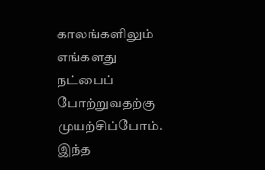காலங்களிலும் எங்களது நட்பைப் போற்றுவதற்கு முயற்சிப்போம். இந்த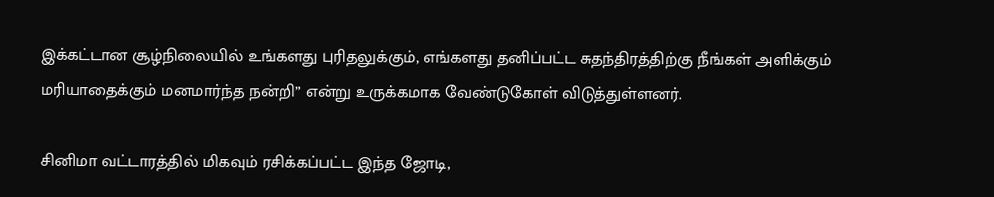இக்கட்டான சூழ்நிலையில் உங்களது புரிதலுக்கும், எங்களது தனிப்பட்ட சுதந்திரத்திற்கு நீங்கள் அளிக்கும் மரியாதைக்கும் மனமார்ந்த நன்றி” என்று உருக்கமாக வேண்டுகோள் விடுத்துள்ளனர்.

சினிமா வட்டாரத்தில் மிகவும் ரசிக்கப்பட்ட இந்த ஜோடி,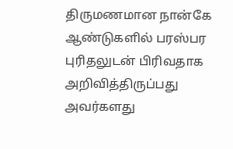திருமணமான நான்கே ஆண்டுகளில் பரஸ்பர புரிதலுடன் பிரிவதாக அறிவித்திருப்பது அவர்களது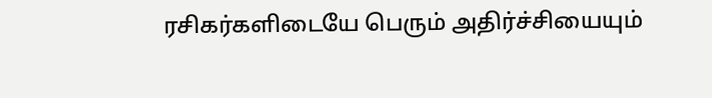ரசிகர்களிடையே பெரும் அதிர்ச்சியையும்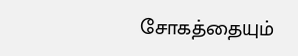சோகத்தையும்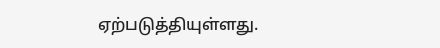ஏற்படுத்தியுள்ளது.